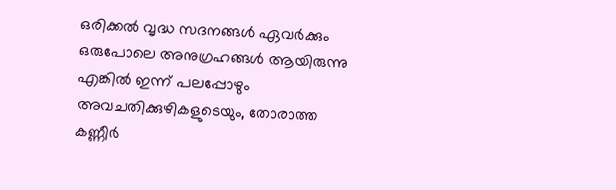ഒരിക്കൽ വൃദ്ധ സദനങ്ങൾ ഏവർക്കും ഒരുപോലെ അനുഗ്രഹങ്ങൾ ആയിരുന്നു എങ്കിൽ ഇന്ന് പലപ്പോഴും അവചതിക്കുഴികളുടെയും, തോരാത്ത കണ്ണീർ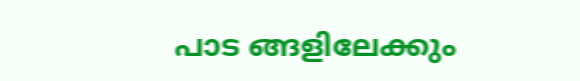പാട ങ്ങളിലേക്കും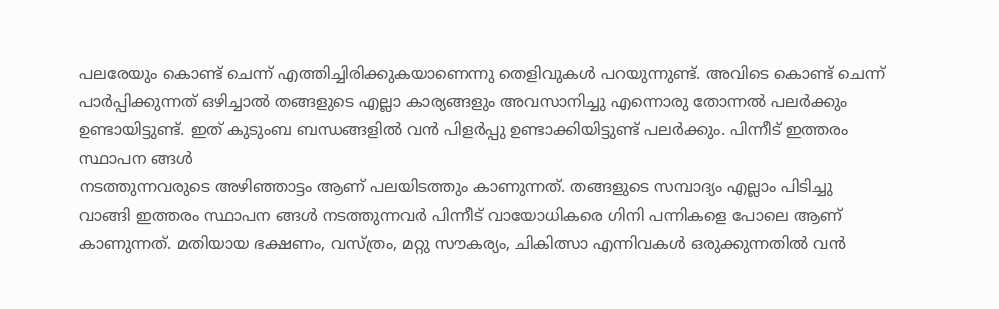പലരേയും കൊണ്ട് ചെന്ന് എത്തിച്ചിരിക്കുകയാണെന്നു തെളിവുകൾ പറയുന്നുണ്ട്. അവിടെ കൊണ്ട് ചെന്ന് പാർപ്പിക്കുന്നത് ഒഴിച്ചാൽ തങ്ങളുടെ എല്ലാ കാര്യങ്ങളും അവസാനിച്ചു എന്നൊരു തോന്നൽ പലർക്കും ഉണ്ടായിട്ടുണ്ട്. ഇത് കുടുംബ ബന്ധങ്ങളിൽ വൻ പിളർപ്പു ഉണ്ടാക്കിയിട്ടുണ്ട് പലർക്കും. പിന്നീട് ഇത്തരം സ്ഥാപന ങ്ങൾ
നടത്തുന്നവരുടെ അഴിഞ്ഞാട്ടം ആണ് പലയിടത്തും കാണുന്നത്. തങ്ങളുടെ സമ്പാദ്യം എല്ലാം പിടിച്ചു വാങ്ങി ഇത്തരം സ്ഥാപന ങ്ങൾ നടത്തുന്നവർ പിന്നീട് വായോധികരെ ഗിനി പന്നികളെ പോലെ ആണ് കാണുന്നത്. മതിയായ ഭക്ഷണം, വസ്ത്രം, മറ്റു സൗകര്യം, ചികിത്സാ എന്നിവകൾ ഒരുക്കുന്നതിൽ വൻ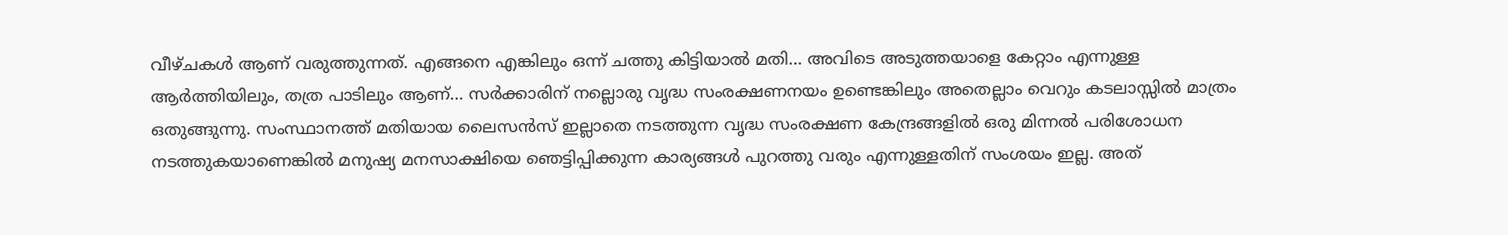വീഴ്ചകൾ ആണ് വരുത്തുന്നത്. എങ്ങനെ എങ്കിലും ഒന്ന് ചത്തു കിട്ടിയാൽ മതി… അവിടെ അടുത്തയാളെ കേറ്റാം എന്നുള്ള ആർത്തിയിലും, തത്ര പാടിലും ആണ്… സർക്കാരിന് നല്ലൊരു വൃദ്ധ സംരക്ഷണനയം ഉണ്ടെങ്കിലും അതെല്ലാം വെറും കടലാസ്സിൽ മാത്രം ഒതുങ്ങുന്നു. സംസ്ഥാനത്ത് മതിയായ ലൈസൻസ് ഇല്ലാതെ നടത്തുന്ന വൃദ്ധ സംരക്ഷണ കേന്ദ്രങ്ങളിൽ ഒരു മിന്നൽ പരിശോധന നടത്തുകയാണെങ്കിൽ മനുഷ്യ മനസാക്ഷിയെ ഞെട്ടിപ്പിക്കുന്ന കാര്യങ്ങൾ പുറത്തു വരും എന്നുള്ളതിന് സംശയം ഇല്ല. അത്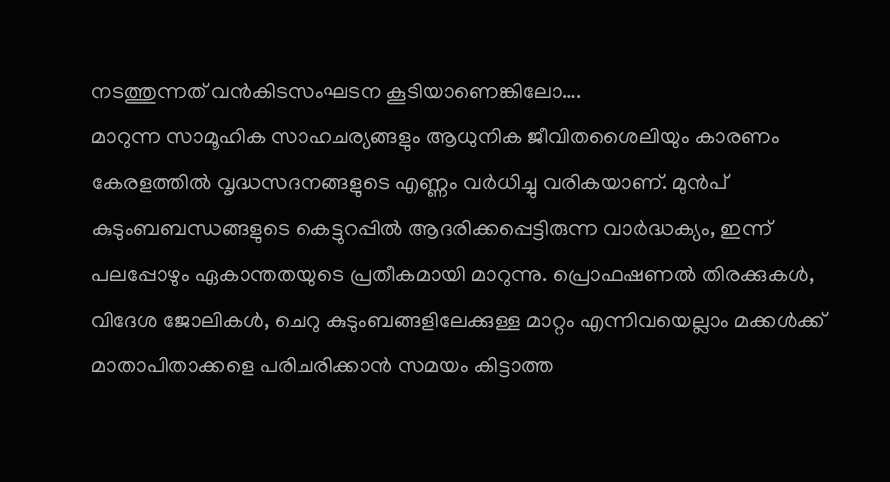നടത്തുന്നത് വൻകിടസംഘടന കൂടിയാണെങ്കിലോ….
മാറുന്ന സാമൂഹിക സാഹചര്യങ്ങളും ആധുനിക ജീവിതശൈലിയും കാരണം കേരളത്തിൽ വൃദ്ധസദനങ്ങളുടെ എണ്ണം വർധിച്ചു വരികയാണ്. മുൻപ് കുടുംബബന്ധങ്ങളുടെ കെട്ടുറപ്പിൽ ആദരിക്കപ്പെട്ടിരുന്ന വാർദ്ധക്യം, ഇന്ന് പലപ്പോഴും ഏകാന്തതയുടെ പ്രതീകമായി മാറുന്നു. പ്രൊഫഷണൽ തിരക്കുകൾ, വിദേശ ജോലികൾ, ചെറു കുടുംബങ്ങളിലേക്കുള്ള മാറ്റം എന്നിവയെല്ലാം മക്കൾക്ക് മാതാപിതാക്കളെ പരിചരിക്കാൻ സമയം കിട്ടാത്ത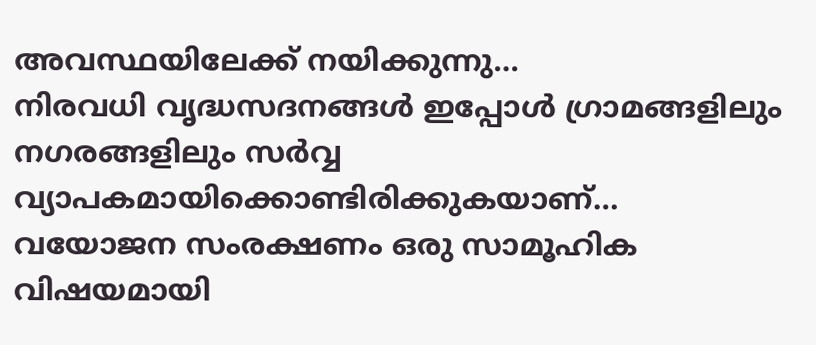അവസ്ഥയിലേക്ക് നയിക്കുന്നു…
നിരവധി വൃദ്ധസദനങ്ങൾ ഇപ്പോൾ ഗ്രാമങ്ങളിലും നഗരങ്ങളിലും സർവ്വ വ്യാപകമായിക്കൊണ്ടിരിക്കുകയാണ്… വയോജന സംരക്ഷണം ഒരു സാമൂഹിക വിഷയമായി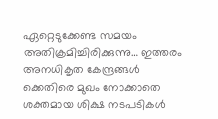ഏറ്റെടുക്കേണ്ട സമയം അതിക്രമിച്ചിരിക്കുന്നു… ഇത്തരം അനധികൃത കേന്ദ്രങ്ങൾ ക്കെതിരെ മുഖം നോക്കാതെ ശക്തമായ ശിക്ഷ നടപടികൾ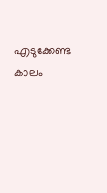എടുക്കേണ്ട കാലം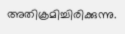അതിക്രമിച്ചിരിക്കുന്നു.